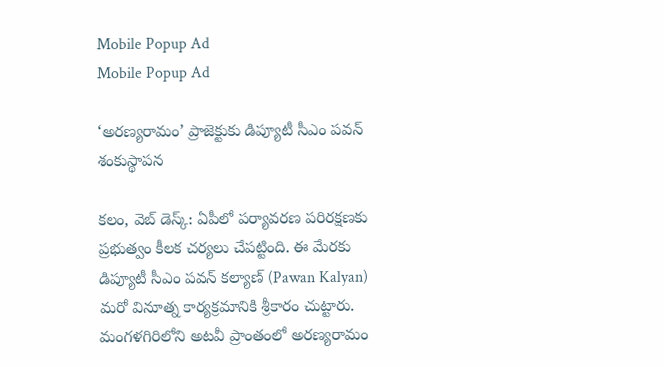Mobile Popup Ad
Mobile Popup Ad

‘అరణ్యరామం’ ప్రాజెక్టుకు డిప్యూటీ సీఎం పవన్ శంకుస్థాపన

క‌లం, వెబ్ డెస్క్: ఏపీలో ప‌ర్యావ‌ర‌ణ ప‌రిర‌క్ష‌ణ‌కు ప్ర‌భుత్వం కీల‌క చ‌ర్య‌లు చేప‌ట్టింది. ఈ మేర‌కు డిప్యూటీ సీఎం ప‌వ‌న్ క‌ల్యాణ్ (Pawan Kalyan) మ‌రో వినూత్న కార్య‌క్ర‌మానికి శ్రీకారం చుట్టారు. మంగళగిరిలోని అటవీ ప్రాంతంలో అరణ్యరామం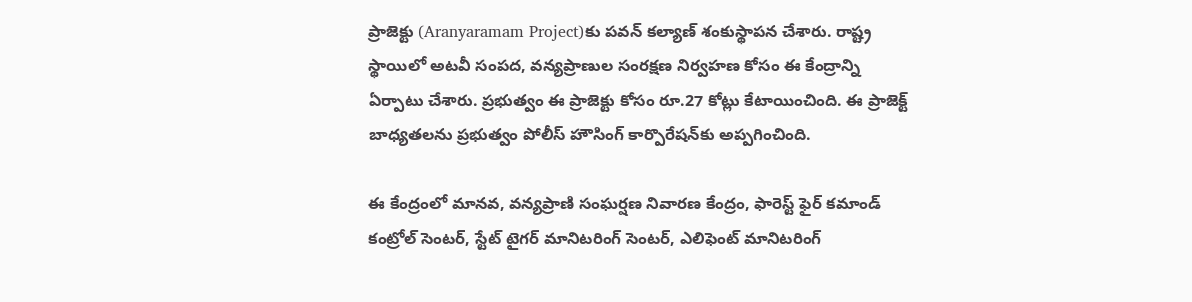ప్రాజెక్టు (Aranyaramam Project)కు ప‌వ‌న్ క‌ల్యాణ్ శంకుస్థాప‌న చేశారు. రాష్ట్ర స్థాయిలో అటవీ సంపద, వన్యప్రాణుల సంరక్షణ నిర్వహణ కోసం ఈ కేంద్రాన్ని ఏర్పాటు చేశారు. ప్ర‌భుత్వం ఈ ప్రాజెక్టు కోసం రూ.27 కోట్లు కేటాయించింది. ఈ ప్రాజెక్ట్ బాధ్య‌త‌ల‌ను ప్ర‌భుత్వం పోలీస్ హౌసింగ్ కార్పొరేష‌న్‌కు అప్ప‌గించింది.

ఈ కేంద్రంలో మాన‌వ‌, వన్య‌ప్రాణి సంఘ‌ర్ష‌ణ నివార‌ణ కేంద్రం, ఫారెస్ట్ ఫైర్ క‌మాండ్ కంట్రోల్ సెంట‌ర్‌, స్టేట్ టైగ‌ర్ మానిట‌రింగ్ సెంట‌ర్‌, ఎలిఫెంట్ మానిట‌రింగ్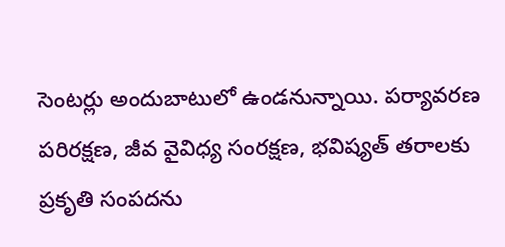సెంట‌ర్లు అందుబాటులో ఉండ‌నున్నాయి. పర్యావరణ పరిరక్షణ, జీవ వైవిధ్య సంరక్షణ, భవిష్యత్ తరాలకు ప్రకృతి సంపదను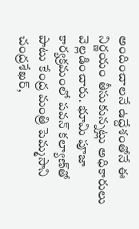అందించాలనే ఉద్దేశంతోనే ఈ నిర్ణ‌యం తీసుకున్న‌ట్లు అధికారులు వెల్ల‌డించారు. భూమి పూజా కార్యక్ర‌మంలో ప‌వ‌న్ క‌ల్యాణ్‌తో పాటు కేంద్ర మంత్రి పెమ్మసాని చంద్రశేఖర్,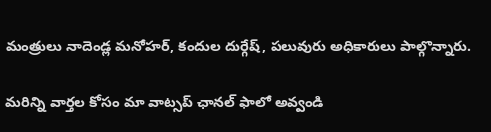మంత్రులు నాదెండ్ల మనోహర్, కందుల దుర్గేష్, ప‌లువురు అధికారులు పాల్గొన్నారు.

మ‌రిన్ని వార్త‌ల కోసం మా వాట్స‌ప్ ఛాన‌ల్ ఫాలో అవ్వండి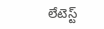లేటెస్ట్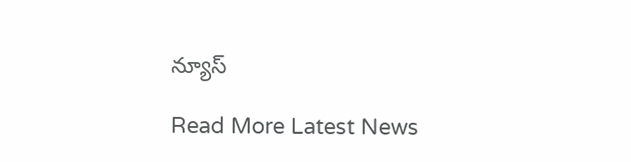న్యూస్‌

Read More Latest News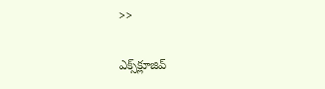>>

ఎక్స్‌క్లూజివ్‌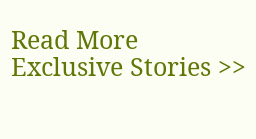Read More Exclusive Stories >>